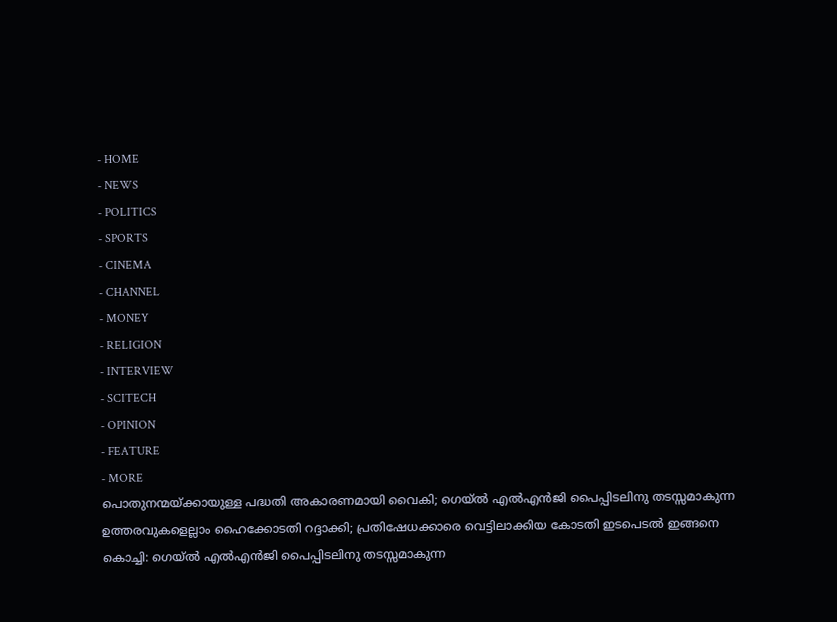- HOME
- NEWS
- POLITICS
- SPORTS
- CINEMA
- CHANNEL
- MONEY
- RELIGION
- INTERVIEW
- SCITECH
- OPINION
- FEATURE
- MORE
പൊതുനന്മയ്ക്കായുള്ള പദ്ധതി അകാരണമായി വൈകി; ഗെയ്ൽ എൽഎൻജി പൈപ്പിടലിനു തടസ്സമാകുന്ന ഉത്തരവുകളെല്ലാം ഹൈക്കോടതി റദ്ദാക്കി; പ്രതിഷേധക്കാരെ വെട്ടിലാക്കിയ കോടതി ഇടപെടൽ ഇങ്ങനെ
കൊച്ചി: ഗെയ്ൽ എൽഎൻജി പൈപ്പിടലിനു തടസ്സമാകുന്ന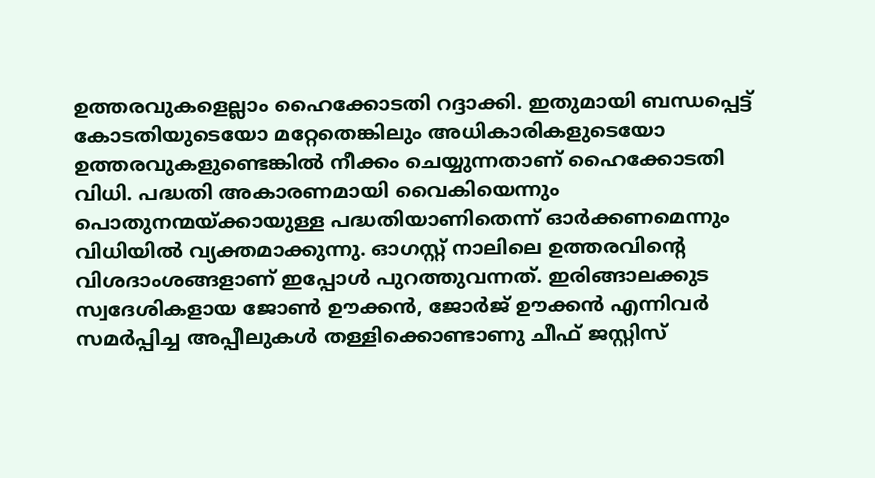ഉത്തരവുകളെല്ലാം ഹൈക്കോടതി റദ്ദാക്കി. ഇതുമായി ബന്ധപ്പെട്ട് കോടതിയുടെയോ മറ്റേതെങ്കിലും അധികാരികളുടെയോ ഉത്തരവുകളുണ്ടെങ്കിൽ നീക്കം ചെയ്യുന്നതാണ് ഹൈക്കോടതി വിധി. പദ്ധതി അകാരണമായി വൈകിയെന്നും പൊതുനന്മയ്ക്കായുള്ള പദ്ധതിയാണിതെന്ന് ഓർക്കണമെന്നും വിധിയിൽ വ്യക്തമാക്കുന്നു. ഓഗസ്റ്റ് നാലിലെ ഉത്തരവിന്റെ വിശദാംശങ്ങളാണ് ഇപ്പോൾ പുറത്തുവന്നത്. ഇരിങ്ങാലക്കുട സ്വദേശികളായ ജോൺ ഊക്കൻ, ജോർജ് ഊക്കൻ എന്നിവർ സമർപ്പിച്ച അപ്പീലുകൾ തള്ളിക്കൊണ്ടാണു ചീഫ് ജസ്റ്റിസ്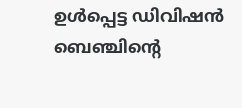ഉൾപ്പെട്ട ഡിവിഷൻ ബെഞ്ചിന്റെ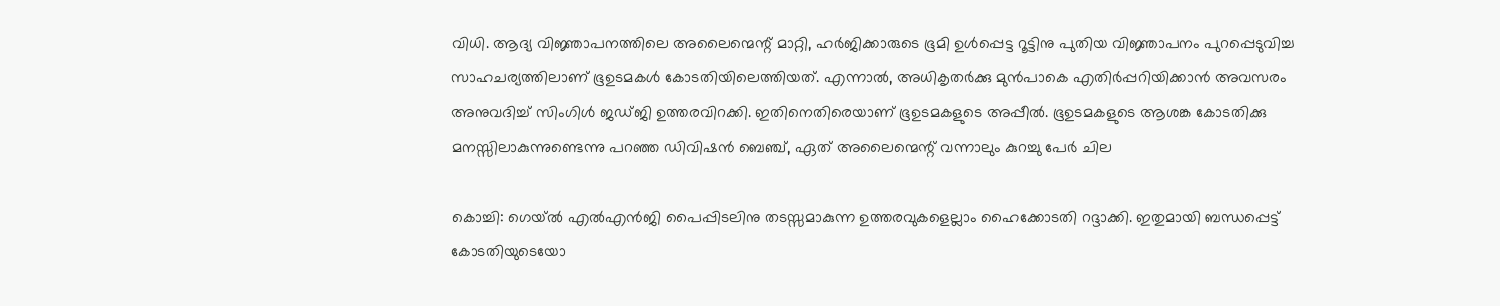വിധി. ആദ്യ വിജ്ഞാപനത്തിലെ അലൈന്മെന്റ് മാറ്റി, ഹർജിക്കാരുടെ ഭൂമി ഉൾപ്പെട്ട റൂട്ടിനു പുതിയ വിജ്ഞാപനം പുറപ്പെടുവിച്ച സാഹചര്യത്തിലാണ് ഭൂഉടമകൾ കോടതിയിലെത്തിയത്. എന്നാൽ, അധികൃതർക്കു മുൻപാകെ എതിർപ്പറിയിക്കാൻ അവസരം അനുവദിച്ച് സിംഗിൾ ജഡ്ജി ഉത്തരവിറക്കി. ഇതിനെതിരെയാണ് ഭൂഉടമകളുടെ അപ്പീൽ. ഭൂഉടമകളുടെ ആശങ്ക കോടതിക്കു മനസ്സിലാകുന്നുണ്ടെന്നു പറഞ്ഞ ഡിവിഷൻ ബെഞ്ച്, ഏത് അലൈന്മെന്റ് വന്നാലും കുറച്ചു പേർ ചില

കൊച്ചി: ഗെയ്ൽ എൽഎൻജി പൈപ്പിടലിനു തടസ്സമാകുന്ന ഉത്തരവുകളെല്ലാം ഹൈക്കോടതി റദ്ദാക്കി. ഇതുമായി ബന്ധപ്പെട്ട് കോടതിയുടെയോ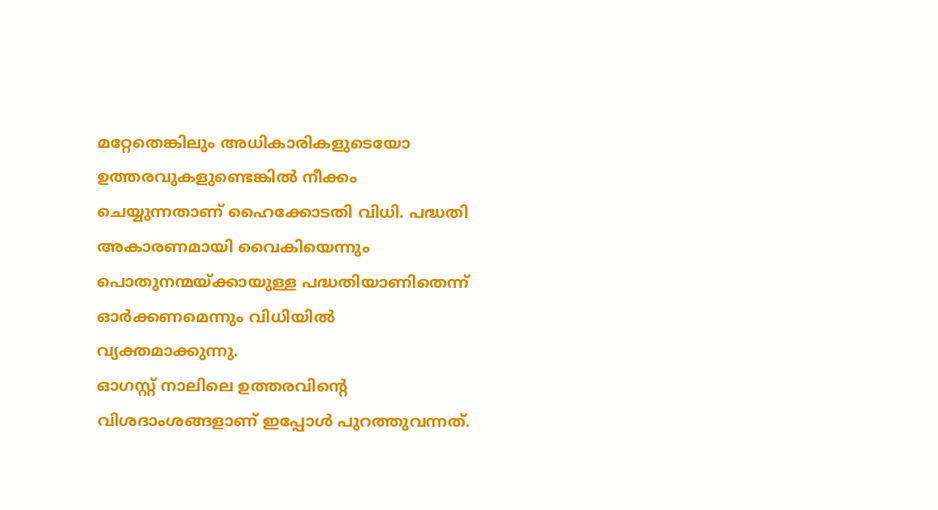മറ്റേതെങ്കിലും അധികാരികളുടെയോ ഉത്തരവുകളുണ്ടെങ്കിൽ നീക്കം ചെയ്യുന്നതാണ് ഹൈക്കോടതി വിധി. പദ്ധതി അകാരണമായി വൈകിയെന്നും പൊതുനന്മയ്ക്കായുള്ള പദ്ധതിയാണിതെന്ന് ഓർക്കണമെന്നും വിധിയിൽ വ്യക്തമാക്കുന്നു.
ഓഗസ്റ്റ് നാലിലെ ഉത്തരവിന്റെ വിശദാംശങ്ങളാണ് ഇപ്പോൾ പുറത്തുവന്നത്.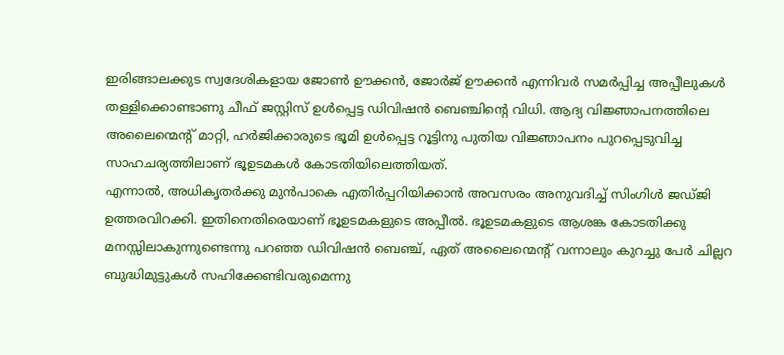ഇരിങ്ങാലക്കുട സ്വദേശികളായ ജോൺ ഊക്കൻ, ജോർജ് ഊക്കൻ എന്നിവർ സമർപ്പിച്ച അപ്പീലുകൾ തള്ളിക്കൊണ്ടാണു ചീഫ് ജസ്റ്റിസ് ഉൾപ്പെട്ട ഡിവിഷൻ ബെഞ്ചിന്റെ വിധി. ആദ്യ വിജ്ഞാപനത്തിലെ അലൈന്മെന്റ് മാറ്റി, ഹർജിക്കാരുടെ ഭൂമി ഉൾപ്പെട്ട റൂട്ടിനു പുതിയ വിജ്ഞാപനം പുറപ്പെടുവിച്ച സാഹചര്യത്തിലാണ് ഭൂഉടമകൾ കോടതിയിലെത്തിയത്.
എന്നാൽ, അധികൃതർക്കു മുൻപാകെ എതിർപ്പറിയിക്കാൻ അവസരം അനുവദിച്ച് സിംഗിൾ ജഡ്ജി ഉത്തരവിറക്കി. ഇതിനെതിരെയാണ് ഭൂഉടമകളുടെ അപ്പീൽ. ഭൂഉടമകളുടെ ആശങ്ക കോടതിക്കു മനസ്സിലാകുന്നുണ്ടെന്നു പറഞ്ഞ ഡിവിഷൻ ബെഞ്ച്, ഏത് അലൈന്മെന്റ് വന്നാലും കുറച്ചു പേർ ചില്ലറ ബുദ്ധിമുട്ടുകൾ സഹിക്കേണ്ടിവരുമെന്നു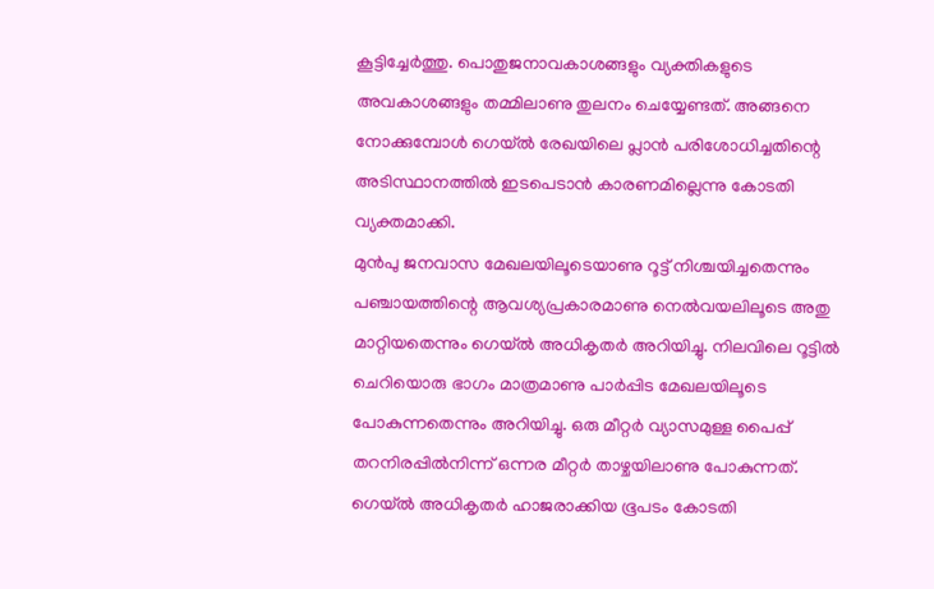കൂട്ടിച്ചേർത്തു. പൊതുജനാവകാശങ്ങളും വ്യക്തികളുടെ അവകാശങ്ങളും തമ്മിലാണു തുലനം ചെയ്യേണ്ടത്. അങ്ങനെ നോക്കുമ്പോൾ ഗെയ്ൽ രേഖയിലെ പ്ലാൻ പരിശോധിച്ചതിന്റെ അടിസ്ഥാനത്തിൽ ഇടപെടാൻ കാരണമില്ലെന്നു കോടതി വ്യക്തമാക്കി.
മുൻപു ജനവാസ മേഖലയിലൂടെയാണു റൂട്ട് നിശ്ചയിച്ചതെന്നും പഞ്ചായത്തിന്റെ ആവശ്യപ്രകാരമാണു നെൽവയലിലൂടെ അതു മാറ്റിയതെന്നും ഗെയ്ൽ അധികൃതർ അറിയിച്ചു. നിലവിലെ റൂട്ടിൽ ചെറിയൊരു ഭാഗം മാത്രമാണു പാർപ്പിട മേഖലയിലൂടെ പോകുന്നതെന്നും അറിയിച്ചു. ഒരു മീറ്റർ വ്യാസമുള്ള പൈപ്പ് തറനിരപ്പിൽനിന്ന് ഒന്നര മീറ്റർ താഴ്ചയിലാണു പോകുന്നത്. ഗെയ്ൽ അധികൃതർ ഹാജരാക്കിയ ഭൂപടം കോടതി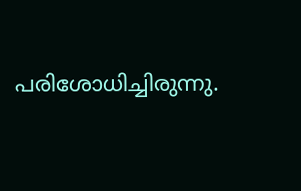പരിശോധിച്ചിരുന്നു.